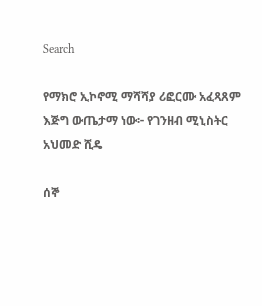Search

የማክሮ ኢኮኖሚ ማሻሻያ ሪፎርሙ አፈጻጸም እጅግ ውጤታማ ነው፦ የገንዘብ ሚኒስትር አህመድ ሺዴ

ሰኞ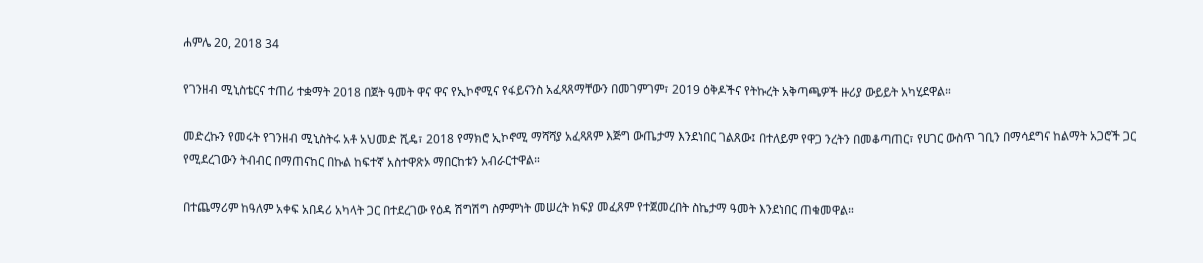ሐምሌ 20, 2018 34

የገንዘብ ሚኒስቴርና ተጠሪ ተቋማት 2018 በጀት ዓመት ዋና ዋና የኢኮኖሚና የፋይናንስ አፈጻጸማቸውን በመገምገም፣ 2019 ዕቅዶችና የትኩረት አቅጣጫዎች ዙሪያ ውይይት አካሂደዋል።

መድረኩን የመሩት የገንዘብ ሚኒስትሩ አቶ አህመድ ሺዴ፣ 2018 የማክሮ ኢኮኖሚ ማሻሻያ አፈጻጸም እጅግ ውጤታማ እንደነበር ገልጸው፤ በተለይም የዋጋ ንረትን በመቆጣጠር፣ የሀገር ውስጥ ገቢን በማሳደግና ከልማት አጋሮች ጋር የሚደረገውን ትብብር በማጠናከር በኩል ከፍተኛ አስተዋጽኦ ማበርከቱን አብራርተዋል።

በተጨማሪም ከዓለም አቀፍ አበዳሪ አካላት ጋር በተደረገው የዕዳ ሽግሽግ ስምምነት መሠረት ክፍያ መፈጸም የተጀመረበት ስኬታማ ዓመት እንደነበር ጠቁመዋል።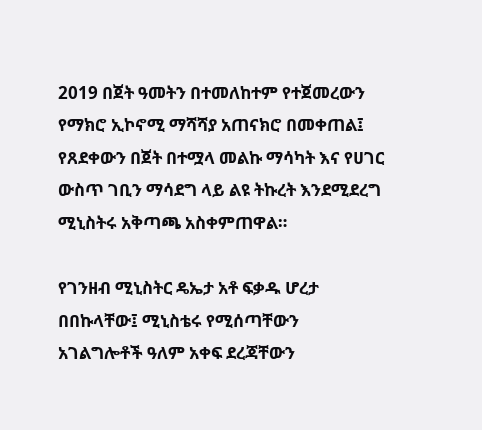2019 በጀት ዓመትን በተመለከተም የተጀመረውን የማክሮ ኢኮኖሚ ማሻሻያ አጠናክሮ በመቀጠል፤ የጸደቀውን በጀት በተሟላ መልኩ ማሳካት እና የሀገር ውስጥ ገቢን ማሳደግ ላይ ልዩ ትኩረት እንደሚደረግ ሚኒስትሩ አቅጣጫ አስቀምጠዋል።

የገንዘብ ሚኒስትር ዴኤታ አቶ ፍቃዱ ሆረታ በበኩላቸው፤ ሚኒስቴሩ የሚሰጣቸውን አገልግሎቶች ዓለም አቀፍ ደረጃቸውን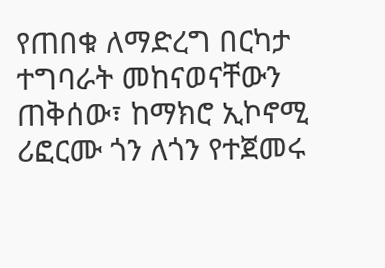የጠበቁ ለማድረግ በርካታ ተግባራት መከናወናቸውን ጠቅሰው፣ ከማክሮ ኢኮኖሚ ሪፎርሙ ጎን ለጎን የተጀመሩ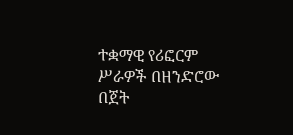ተቋማዊ የሪፎርም ሥራዎች በዘንድሮው በጀት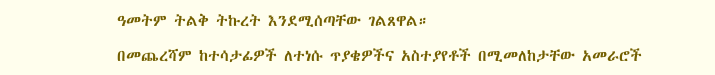ዓመትም ትልቅ ትኩረት እንደሚሰጣቸው ገልጸዋል።

በመጨረሻም ከተሳታፊዎች ለተነሱ ጥያቄዎችና አስተያየቶች በሚመለከታቸው አመራሮች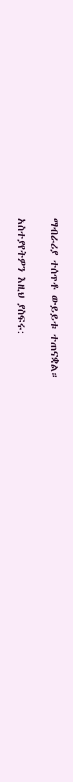ማብራሪያ ተሰጥቶ ውይይቱ ተጠናቋል።

አስተያየትዎን እዚህ ያስፍሩ: